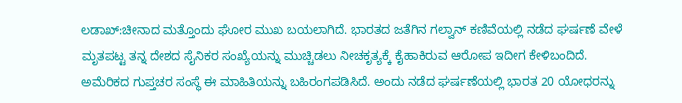ಲಡಾಖ್‌:ಚೀನಾದ ಮತ್ತೊಂದು ಘೋರ ಮುಖ ಬಯಲಾಗಿದೆ. ಭಾರತದ ಜತೆಗಿನ ಗಲ್ವಾನ್‌ ಕಣಿವೆಯಲ್ಲಿ ನಡೆದ ಘರ್ಷಣೆ ವೇಳೆ ಮೃತಪಟ್ಟ ತನ್ನ ದೇಶದ ಸೈನಿಕರ ಸಂಖ್ಯೆಯನ್ನು ಮುಚ್ಚಿಡಲು ನೀಚಕೃತ್ಯಕ್ಕೆ ಕೈಹಾಕಿರುವ ಆರೋಪ ಇದೀಗ ಕೇಳಿಬಂದಿದೆ.
ಅಮೆರಿಕದ ಗುಪ್ತಚರ ಸಂಸ್ಥೆ ಈ ಮಾಹಿತಿಯನ್ನು ಬಹಿರಂಗಪಡಿಸಿದೆ. ಅಂದು ನಡೆದ ಘರ್ಷಣೆಯಲ್ಲಿ ಭಾರತ 20 ಯೋಧರನ್ನು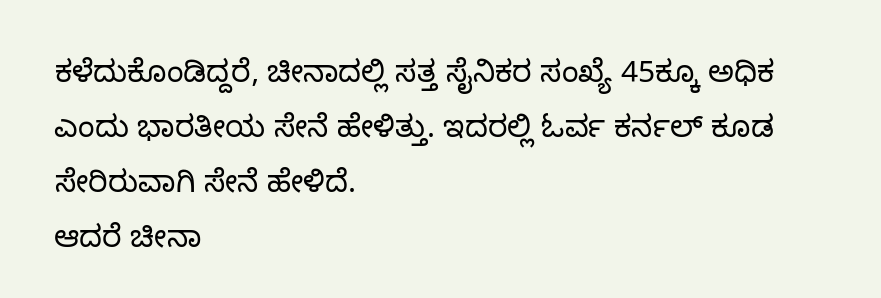ಕಳೆದುಕೊಂಡಿದ್ದರೆ, ಚೀನಾದಲ್ಲಿ ಸತ್ತ ಸೈನಿಕರ ಸಂಖ್ಯೆ 45ಕ್ಕೂ ಅಧಿಕ ಎಂದು ಭಾರತೀಯ ಸೇನೆ ಹೇಳಿತ್ತು. ಇದರಲ್ಲಿ ಓರ್ವ ಕರ್ನಲ್ ಕೂಡ ಸೇರಿರುವಾಗಿ ಸೇನೆ ಹೇಳಿದೆ.
ಆದರೆ ಚೀನಾ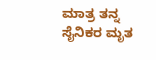ಮಾತ್ರ ತನ್ನ ಸೈನಿಕರ ಮೃತ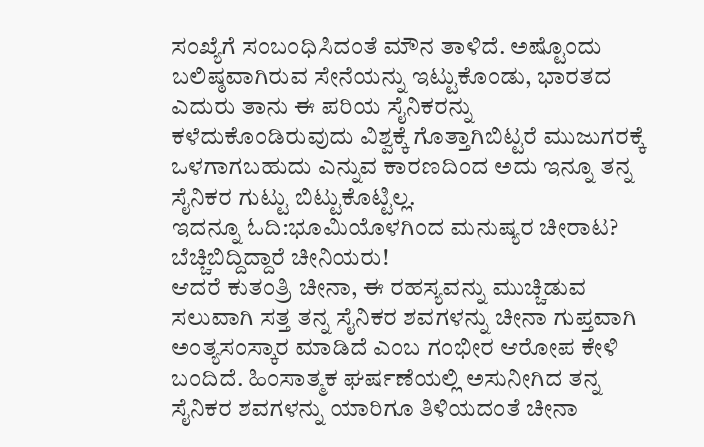ಸಂಖ್ಯೆಗೆ ಸಂಬಂಧಿಸಿದಂತೆ ಮೌನ ತಾಳಿದೆ. ಅಷ್ಟೊಂದು ಬಲಿಷ್ಠವಾಗಿರುವ ಸೇನೆಯನ್ನು ಇಟ್ಟುಕೊಂಡು, ಭಾರತದ ಎದುರು ತಾನು ಈ ಪರಿಯ ಸೈನಿಕರನ್ನು ಕಳೆದುಕೊಂಡಿರುವುದು ವಿಶ್ವಕ್ಕೆ ಗೊತ್ತಾಗಿಬಿಟ್ಟರೆ ಮುಜುಗರಕ್ಕೆ ಒಳಗಾಗಬಹುದು ಎನ್ನುವ ಕಾರಣದಿಂದ ಅದು ಇನ್ನೂ ತನ್ನ ಸೈನಿಕರ ಗುಟ್ಟು ಬಿಟ್ಟುಕೊಟ್ಟಿಲ್ಲ.
ಇದನ್ನೂ ಓದಿ:ಭೂಮಿಯೊಳಗಿಂದ ಮನುಷ್ಯರ ಚೀರಾಟ? ಬೆಚ್ಚಿಬಿದ್ದಿದ್ದಾರೆ ಚೀನಿಯರು!
ಆದರೆ ಕುತಂತ್ರಿ ಚೀನಾ, ಈ ರಹಸ್ಯವನ್ನು ಮುಚ್ಚಿಡುವ ಸಲುವಾಗಿ ಸತ್ತ ತನ್ನ ಸೈನಿಕರ ಶವಗಳನ್ನು ಚೀನಾ ಗುಪ್ತವಾಗಿ ಅಂತ್ಯಸಂಸ್ಕಾರ ಮಾಡಿದೆ ಎಂಬ ಗಂಭೀರ ಆರೋಪ ಕೇಳಿ ಬಂದಿದೆ. ಹಿಂಸಾತ್ಮಕ ಘರ್ಷಣೆಯಲ್ಲಿ ಅಸುನೀಗಿದ ತನ್ನ ಸೈನಿಕರ ಶವಗಳನ್ನು ಯಾರಿಗೂ ತಿಳಿಯದಂತೆ ಚೀನಾ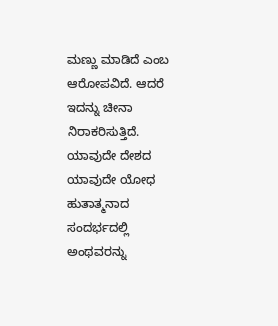ಮಣ್ಣು ಮಾಡಿದೆ ಎಂಬ ಆರೋಪವಿದೆ. ಆದರೆ ಇದನ್ನು ಚೀನಾ ನಿರಾಕರಿಸುತ್ತಿದೆ.
ಯಾವುದೇ ದೇಶದ ಯಾವುದೇ ಯೋಧ ಹುತಾತ್ಮನಾದ ಸಂದರ್ಭದಲ್ಲಿ ಅಂಥವರನ್ನು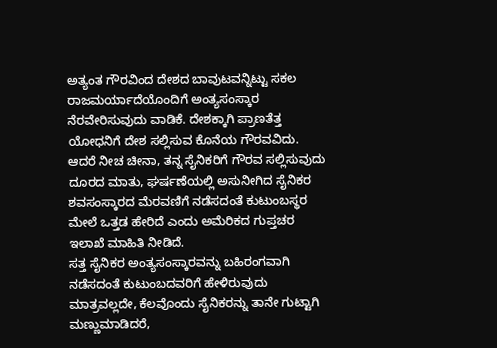ಅತ್ಯಂತ ಗೌರವಿಂದ ದೇಶದ ಬಾವುಟವನ್ನಿಟ್ಟು ಸಕಲ ರಾಜಮರ್ಯಾದೆಯೊಂದಿಗೆ ಅಂತ್ಯಸಂಸ್ಕಾರ ನೆರವೇರಿಸುವುದು ವಾಡಿಕೆ. ದೇಶಕ್ಕಾಗಿ ಪ್ರಾಣತೆತ್ತ ಯೋಧನಿಗೆ ದೇಶ ಸಲ್ಲಿಸುವ ಕೊನೆಯ ಗೌರವವಿದು. ಆದರೆ ನೀಚ ಚೀನಾ, ತನ್ನ ಸೈನಿಕರಿಗೆ ಗೌರವ ಸಲ್ಲಿಸುವುದು ದೂರದ ಮಾತು, ಘರ್ಷಣೆಯಲ್ಲಿ ಅಸುನೀಗಿದ ಸೈನಿಕರ ಶವಸಂಸ್ಕಾರದ ಮೆರವಣಿಗೆ ನಡೆಸದಂತೆ ಕುಟುಂಬಸ್ಥರ ಮೇಲೆ ಒತ್ತಡ ಹೇರಿದೆ ಎಂದು ಅಮೆರಿಕದ ಗುಪ್ತಚರ ಇಲಾಖೆ ಮಾಹಿತಿ ನೀಡಿದೆ.
ಸತ್ತ ಸೈನಿಕರ ಅಂತ್ಯಸಂಸ್ಕಾರವನ್ನು ಬಹಿರಂಗವಾಗಿ ನಡೆಸದಂತೆ ಕುಟುಂಬದವರಿಗೆ ಹೇಳಿರುವುದು ಮಾತ್ರವಲ್ಲದೇ, ಕೆಲವೊಂದು ಸೈನಿಕರನ್ನು ತಾನೇ ಗುಟ್ಟಾಗಿ ಮಣ್ಣುಮಾಡಿದರೆ,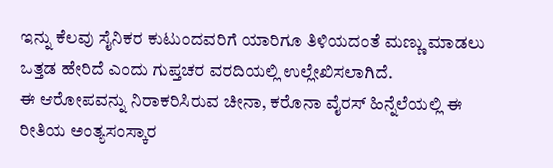ಇನ್ನು ಕೆಲವು ಸೈನಿಕರ ಕುಟುಂದವರಿಗೆ ಯಾರಿಗೂ ತಿಳಿಯದಂತೆ ಮಣ್ಣು ಮಾಡಲು ಒತ್ತಡ ಹೇರಿದೆ ಎಂದು ಗುಪ್ತಚರ ವರದಿಯಲ್ಲಿ ಉಲ್ಲೇಖಿಸಲಾಗಿದೆ.
ಈ ಆರೋಪವನ್ನು ನಿರಾಕರಿಸಿರುವ ಚೀನಾ, ಕರೊನಾ ವೈರಸ್‌ ಹಿನ್ನೆಲೆಯಲ್ಲಿ ಈ ರೀತಿಯ ಅಂತ್ಯಸಂಸ್ಕಾರ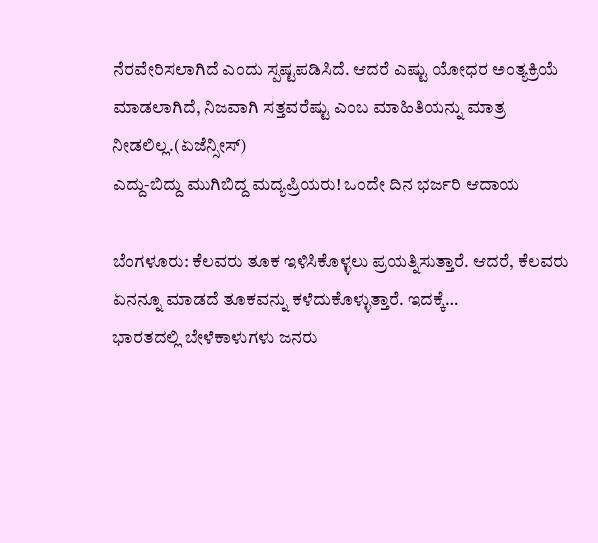ನೆರವೇರಿಸಲಾಗಿದೆ ಎಂದು ಸ್ಪಷ್ಟಪಡಿಸಿದೆ. ಆದರೆ ಎಷ್ಟು ಯೋಧರ ಅಂತ್ಯಕ್ರಿಯೆ ಮಾಡಲಾಗಿದೆ, ನಿಜವಾಗಿ ಸತ್ತವರೆಷ್ಟು ಎಂಬ ಮಾಹಿತಿಯನ್ನು ಮಾತ್ರ ನೀಡಲಿಲ್ಲ.(ಏಜೆನ್ಸೀಸ್‌)
ಎದ್ದು-ಬಿದ್ದು ಮುಗಿಬಿದ್ದ ಮದ್ಯಪ್ರಿಯರು! ಒಂದೇ ದಿನ ಭರ್ಜರಿ ಆದಾಯ

ಬೆಂಗಳೂರು: ಕೆಲವರು ತೂಕ ಇಳಿಸಿಕೊಳ್ಳಲು ಪ್ರಯತ್ನಿಸುತ್ತಾರೆ. ಆದರೆ, ಕೆಲವರು ಏನನ್ನೂ ಮಾಡದೆ ತೂಕವನ್ನು ಕಳೆದುಕೊಳ್ಳುತ್ತಾರೆ. ಇದಕ್ಕೆ…
ಭಾರತದಲ್ಲಿ ಬೇಳೆಕಾಳುಗಳು ಜನರು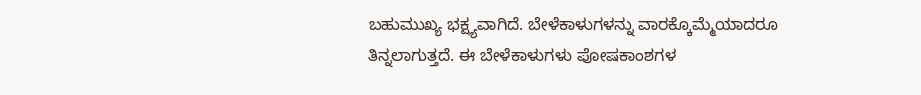ಬಹುಮುಖ್ಯ ಭಕ್ಷ್ಯವಾಗಿದೆ. ಬೇಳೆಕಾಳುಗಳನ್ನು ವಾರಕ್ಕೊಮ್ಮೆಯಾದರೂ ತಿನ್ನಲಾಗುತ್ತದೆ. ಈ ಬೇಳೆಕಾಳುಗಳು ಪೋಷಕಾಂಶಗಳ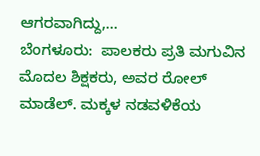ಆಗರವಾಗಿದ್ದು,…
ಬೆಂಗಳೂರು:  ಪಾಲಕರು ಪ್ರತಿ ಮಗುವಿನ ಮೊದಲ ಶಿಕ್ಷಕರು, ಅವರ ರೋಲ್ ಮಾಡೆಲ್. ಮಕ್ಕಳ ನಡವಳಿಕೆಯ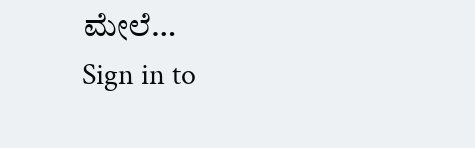ಮೇಲೆ…
Sign in to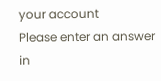your account
Please enter an answer in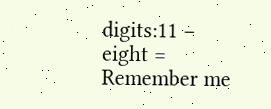digits:11 − eight =
Remember me